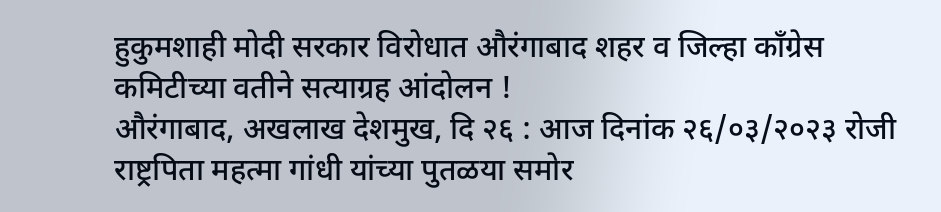हुकुमशाही मोदी सरकार विरोधात औरंगाबाद शहर व जिल्हा कॉंग्रेस कमिटीच्या वतीने सत्याग्रह आंदोलन !
औरंगाबाद, अखलाख देशमुख, दि २६ : आज दिनांक २६/०३/२०२३ रोजी राष्ट्रपिता महत्मा गांधी यांच्या पुतळया समोर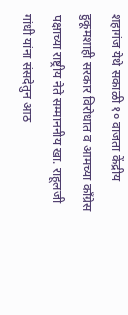शहागंज येथे सकाळी १० वाजता केंद्रीय हुकूमशाही सरकार विरोधात व आमच्या काँग्रेस पक्षाच्या राष्ट्रीय नेते सम्माननीय खा. राहूलजी गांधी यांना संसदेतुन आठ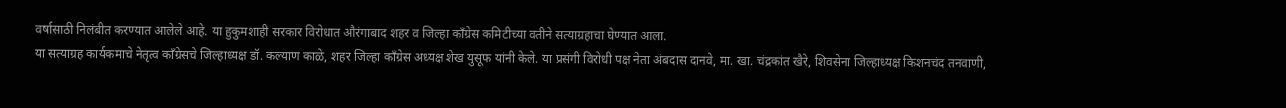वर्षासाठी निलंबीत करण्यात आलेले आहे. या हुकुमशाही सरकार विरोधात औरंगाबाद शहर व जिल्हा कॉंग्रेस कमिटीच्या वतीने सत्याग्रहाचा घेण्यात आला.
या सत्याग्रह कार्यकमाचे नेतृत्व कॉंग्रेसचे जिल्हाध्यक्ष डॉ. कल्याण काळे, शहर जिल्हा कॉंग्रेस अध्यक्ष शेख युसूफ यांनी केले. या प्रसंगी विरोधी पक्ष नेता अंबदास दानवे, मा. खा. चंद्रकांत खैरे, शिवसेना जिल्हाध्यक्ष किशनचंद तनवाणी,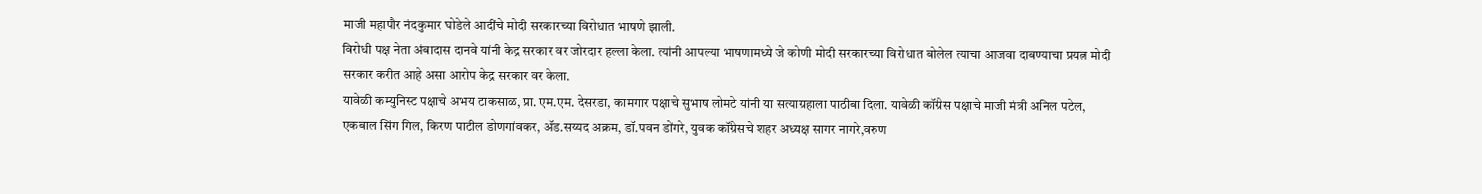माजी महापौर नंदकुमार घोडेले आदींचे मोदी सरकारच्या विरोधात भाषणे झाली.
विरोधी पक्ष नेता अंबादास दानवे यांनी केद्र सरकार वर जोरदार हल्ला केला. त्यांनी आपल्या भाषणामध्ये जे कोणी मोदी सरकारच्या विरोधात बोलेल त्याचा आजवा दाबण्याचा प्रयत्न मोदी सरकार करीत आहे असा आरोप केद्र सरकार वर केला.
यावेळी कम्युनिस्ट पक्षाचे अभय टाकसाळ, प्रा. एम.एम. देसरडा, कामगार पक्षाचे सुभाष लोमटे यांनी या सत्याग्रहाला पाठीबा दिला. यावेळी कॉंग्रेस पक्षाचे माजी मंत्री अनिल पटेल, एकबाल सिंग गिल, किरण पाटील डोणगांवकर, ॲड.सय्यद अक्रम, डॉ.पवन डोंगरे, युवक कॉंग्रेसचे शहर अध्यक्ष सागर नागरे,वरुण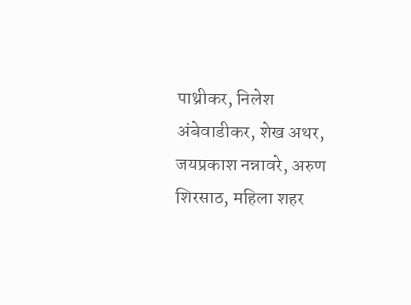पाथ्रीकर, निलेश अंबेवाडीकर, शेख अथर, जयप्रकाश नन्नावरे, अरुण शिरसाठ, महिला शहर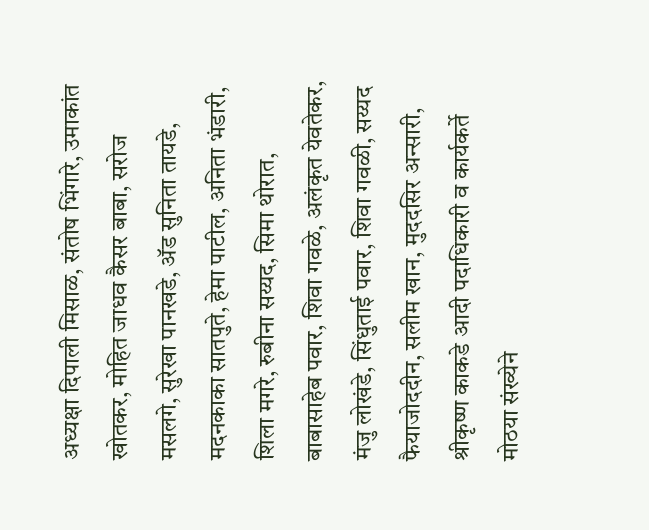अध्यक्षा दिपाली मिसाळ, संतोष भिंगारे, उमाकांत खोतकर, मोहित जाधव कैसर बाबा, सरोज मसलगे, सुरेखा पानखडे, ॲड सुनिता तायडे, मदनकाका सातपुते, हेमा पाटील, अनिता भंडारी, शिला मगरे, रुबीना सय्यद, सिमा थोरात, बाबासाहेब पवार, शिवा गवळे, अलंकृत येवतेकर, मंजु लोखंडे, सिंधुताई पवार, शिवा गवळी, सय्यद फैयाजोददीन, सलीम खान, मुददसिर अन्सारी, श्रीकृष्ण काकडे आदी पदाधिकारी व कार्यकर्ते मोठया संख्येने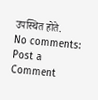उपस्थित होते.
No comments:
Post a Comment